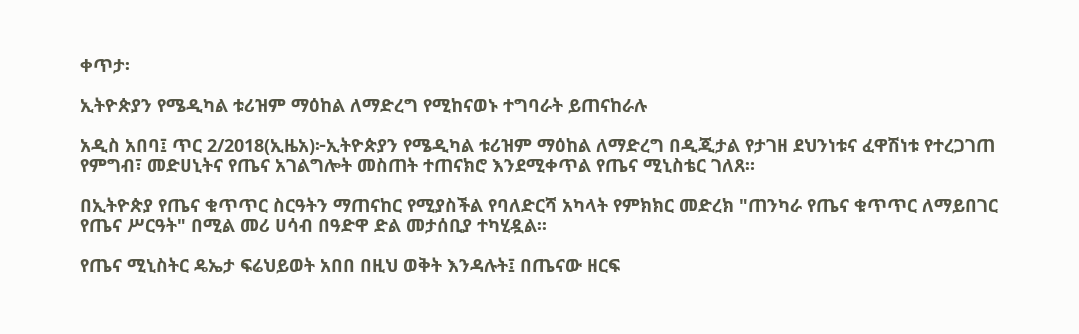ቀጥታ፡

ኢትዮጵያን የሜዲካል ቱሪዝም ማዕከል ለማድረግ የሚከናወኑ ተግባራት ይጠናከራሉ

አዲስ አበባ፤ ጥር 2/2018(ኢዜአ)፦ኢትዮጵያን የሜዲካል ቱሪዝም ማዕከል ለማድረግ በዲጂታል የታገዘ ደህንነቱና ፈዋሽነቱ የተረጋገጠ የምግብ፣ መድሀኒትና የጤና አገልግሎት መስጠት ተጠናክሮ እንደሚቀጥል የጤና ሚኒስቴር ገለጸ።

በኢትዮጵያ የጤና ቁጥጥር ስርዓትን ማጠናከር የሚያስችል የባለድርሻ አካላት የምክክር መድረክ "ጠንካራ የጤና ቁጥጥር ለማይበገር የጤና ሥርዓት" በሚል መሪ ሀሳብ በዓድዋ ድል መታሰቢያ ተካሂዷል፡፡

የጤና ሚኒስትር ዴኤታ ፍሬህይወት አበበ በዚህ ወቅት እንዳሉት፤ በጤናው ዘርፍ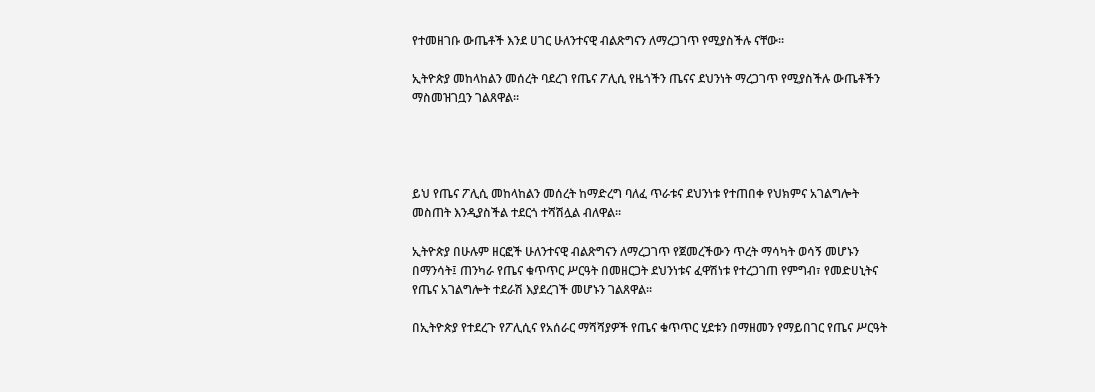የተመዘገቡ ውጤቶች እንደ ሀገር ሁለንተናዊ ብልጽግናን ለማረጋገጥ የሚያስችሉ ናቸው፡፡

ኢትዮጵያ መከላከልን መሰረት ባደረገ የጤና ፖሊሲ የዜጎችን ጤናና ደህንነት ማረጋገጥ የሚያስችሉ ውጤቶችን ማስመዝገቧን ገልጸዋል፡፡




ይህ የጤና ፖሊሲ መከላከልን መሰረት ከማድረግ ባለፈ ጥራቱና ደህንነቱ የተጠበቀ የህክምና አገልግሎት መስጠት እንዲያስችል ተደርጎ ተሻሽሏል ብለዋል፡፡

ኢትዮጵያ በሁሉም ዘርፎች ሁለንተናዊ ብልጽግናን ለማረጋገጥ የጀመረችውን ጥረት ማሳካት ወሳኝ መሆኑን በማንሳት፤ ጠንካራ የጤና ቁጥጥር ሥርዓት በመዘርጋት ደህንነቱና ፈዋሽነቱ የተረጋገጠ የምግብ፣ የመድሀኒትና የጤና አገልግሎት ተደራሽ እያደረገች መሆኑን ገልጸዋል፡፡

በኢትዮጵያ የተደረጉ የፖሊሲና የአሰራር ማሻሻያዎች የጤና ቁጥጥር ሂደቱን በማዘመን የማይበገር የጤና ሥርዓት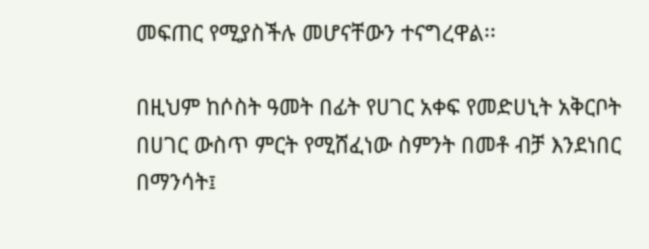መፍጠር የሚያስችሉ መሆናቸውን ተናግረዋል፡፡

በዚህም ከሶስት ዓመት በፊት የሀገር አቀፍ የመድሀኒት አቅርቦት በሀገር ውስጥ ምርት የሚሸፈነው ስምንት በመቶ ብቻ እንደነበር በማንሳት፤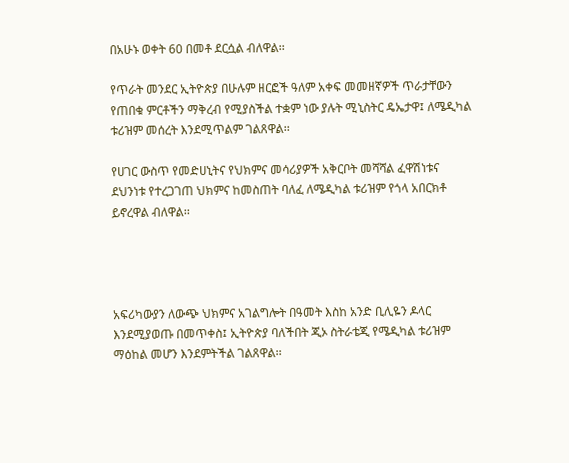በአሁኑ ወቀት 60 በመቶ ደርሷል ብለዋል፡፡

የጥራት መንደር ኢትዮጵያ በሁሉም ዘርፎች ዓለም አቀፍ መመዘኛዎች ጥራታቸውን የጠበቁ ምርቶችን ማቅረብ የሚያስችል ተቋም ነው ያሉት ሚኒስትር ዴኤታዋ፤ ለሜዲካል ቱሪዝም መሰረት እንደሚጥልም ገልጸዋል፡፡

የሀገር ውስጥ የመድሀኒትና የህክምና መሳሪያዎች አቅርቦት መሻሻል ፈዋሽነቱና ደህንነቱ የተረጋገጠ ህክምና ከመስጠት ባለፈ ለሜዲካል ቱሪዝም የጎላ አበርክቶ ይኖረዋል ብለዋል፡፡




አፍሪካውያን ለውጭ ህክምና አገልግሎት በዓመት እስከ አንድ ቢሊዬን ዶላር እንደሚያወጡ በመጥቀስ፤ ኢትዮጵያ ባለችበት ጂኦ ስትራቴጂ የሜዲካል ቱሪዝም ማዕከል መሆን እንደምትችል ገልጸዋል፡፡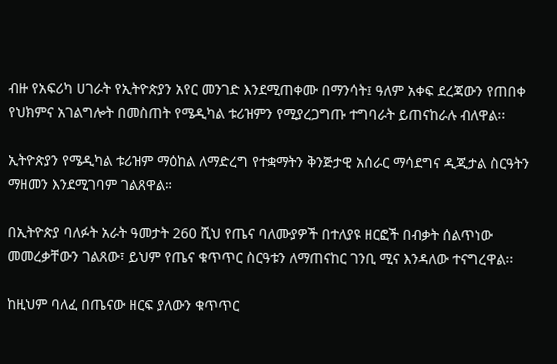ብዙ የአፍሪካ ሀገራት የኢትዮጵያን አየር መንገድ እንደሚጠቀሙ በማንሳት፤ ዓለም አቀፍ ደረጃውን የጠበቀ የህክምና አገልግሎት በመስጠት የሜዲካል ቱሪዝምን የሚያረጋግጡ ተግባራት ይጠናከራሉ ብለዋል፡፡

ኢትዮጵያን የሜዲካል ቱሪዝም ማዕከል ለማድረግ የተቋማትን ቅንጅታዊ አሰራር ማሳደግና ዲጂታል ስርዓትን ማዘመን እንደሚገባም ገልጸዋል።

በኢትዮጵያ ባለፉት አራት ዓመታት 260 ሺህ የጤና ባለሙያዎች በተለያዩ ዘርፎች በብቃት ሰልጥነው መመረቃቸውን ገልጸው፣ ይህም የጤና ቁጥጥር ስርዓቱን ለማጠናከር ገንቢ ሚና እንዳለው ተናግረዋል፡፡

ከዚህም ባለፈ በጤናው ዘርፍ ያለውን ቁጥጥር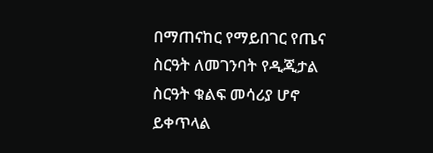በማጠናከር የማይበገር የጤና ስርዓት ለመገንባት የዲጂታል ስርዓት ቁልፍ መሳሪያ ሆኖ ይቀጥላል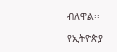ብለዋል፡፡

የኢትዮጵያ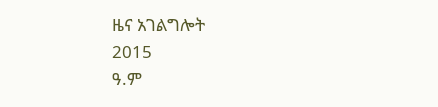ዜና አገልግሎት
2015
ዓ.ም